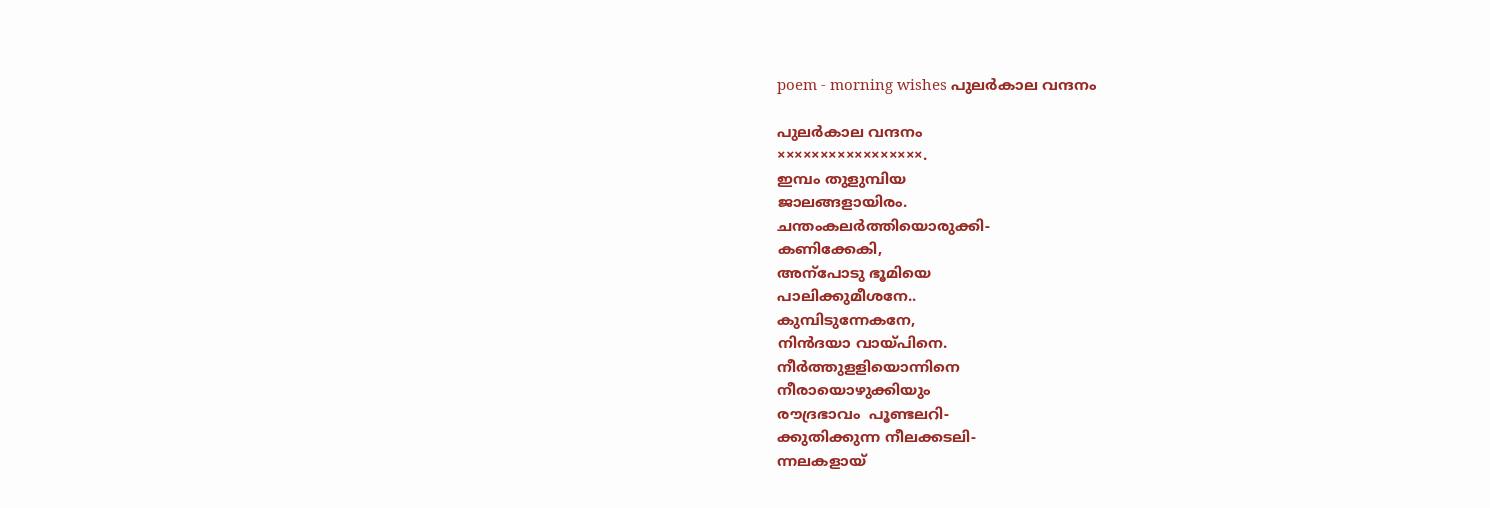poem - morning wishes പുലർകാല വന്ദനം

പുലർകാല വന്ദനം
×××××××××××××××××.
ഇമ്പം തുളുമ്പിയ
ജാലങ്ങളായിരം.
ചന്തംകലർത്തിയൊരുക്കി-
കണിക്കേകി,
അന്പോടു ഭൂമിയെ
പാലിക്കുമീശനേ..
കുമ്പിടുന്നേകനേ,
നിൻദയാ വായ്പിനെ.
നീർത്തുളളിയൊന്നിനെ
നീരായൊഴുക്കിയും
രൗദ്രഭാവം  പൂണ്ടലറി-
ക്കുതിക്കുന്ന നീലക്കടലി-
ന്നലകളായ്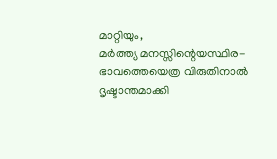മാറ്റിയും,
മർത്ത്യ മനസ്സിന്റെയസ്ഥിര-
ഭാവത്തെയെത്ര വിരുതിനാൽ
ദൃഷ്ടാന്തമാക്കി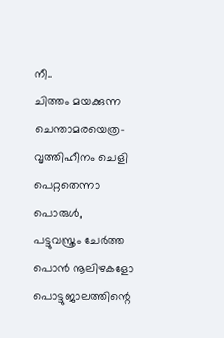നീ..
ചിത്തം മയക്കുന്ന
ചെന്താമരയെത്ര-
വൃത്തിഹീനം ചെളി
പെറ്റതെന്നാ പൊരുൾ,
പട്ടുവസ്ത്രം ചേര്‍ത്ത
പൊൻ നൂലിഴകളോ
പൊട്ടുജാലത്തിന്റെ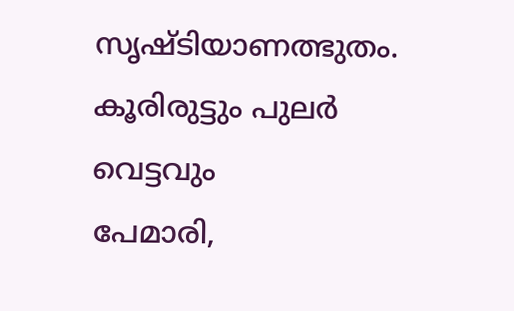സൃഷ്ടിയാണത്ഭുതം.
കൂരിരുട്ടും പുലർ വെട്ടവും
പേമാരി,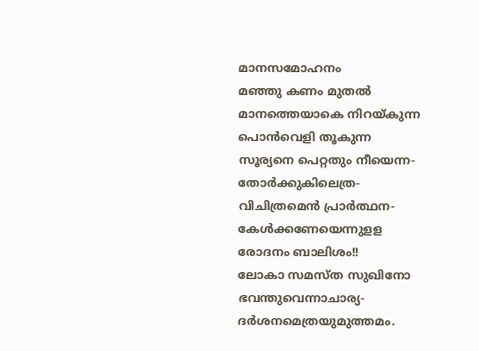മാനസമോഹനം
മഞ്ഞു കണം മുതല്‍
മാനത്തെയാകെ നിറയ്കുന്ന
പൊൻവെളി തൂകുന്ന
സൂര്യനെ പെറ്റതും നീയെന്ന-
തോർക്കുകിലെത്ര-
വിചിത്രമെൻ പ്രാർത്ഥന-
കേൾക്കണേയെന്നുളള
രോദനം ബാലിശം!!
ലോകാ സമസ്ത സുഖിനോ
ഭവന്തുവെന്നാചാര്യ-
ദർശനമെത്രയുമുത്തമം.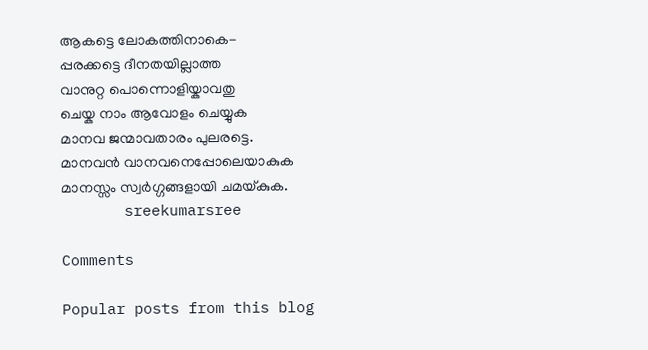ആകട്ടെ ലോകത്തിനാകെ-
പ്പരക്കട്ടെ ദീനതയില്ലാത്ത
വാനുറ്റ പൊന്നൊളിയ്കാവതു
ചെയ്ക നാം ആവോളം ചെയ്യുക
മാനവ ജന്മാവതാരം പുലരട്ടെ.
മാനവൻ വാനവനെപ്പോലെയാകുക
മാനസ്സം സ്വർഗ്ഗങ്ങളായി ചമയ്കുക.
       sreekumarsree

Comments

Popular posts from this blog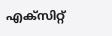എക്സിറ്റ്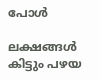പോൾ

ലക്ഷങ്ങൾ കിട്ടും പഴയ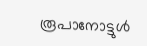രൂപാനോട്ടുൾ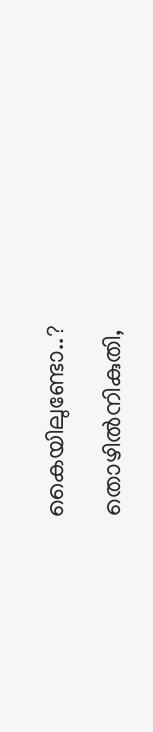കൈയിലുണ്ടോ..?

തൊഴിൽനികുതി,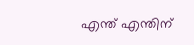എന്ത് എന്തിന്